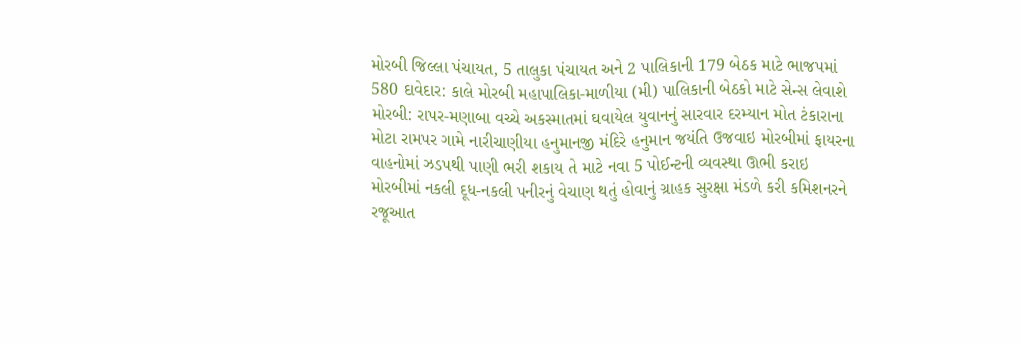મોરબી જિલ્લા પંચાયત, 5 તાલુકા પંચાયત અને 2 પાલિકાની 179 બેઠક માટે ભાજપમાં 580 દાવેદાર: કાલે મોરબી મહાપાલિકા-માળીયા (મી) પાલિકાની બેઠકો માટે સેન્સ લેવાશે મોરબી: રાપર-મણાબા વચ્ચે અકસ્માતમાં ઘવાયેલ યુવાનનું સારવાર દરમ્યાન મોત ટંકારાના મોટા રામપર ગામે નારીચાણીયા હનુમાનજી મંદિરે હનુમાન જયંતિ ઉજવાઇ મોરબીમાં ફાયરના વાહનોમાં ઝડપથી પાણી ભરી શકાય તે માટે નવા 5 પોઈન્ટની વ્યવસ્થા ઊભી કરાઇ મોરબીમાં નકલી દૂધ-નકલી પનીરનું વેચાણ થતું હોવાનું ગ્રાહક સુરક્ષા મંડળે કરી કમિશનરને રજૂઆત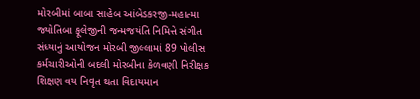મોરબીમાં બાબા સાહેબ આંબેડકરજી-મહાત્મા જ્યોતિબા ફૂલેજીની જન્મજયંતિ નિમિત્તે સંગીત સંધ્યાનું આયોજન મોરબી જીલ્લામાં 89 પોલીસ કર્મચારીઓની બદલી મોરબીના કેળવણી નિરીક્ષક શિક્ષણ વય નિવૃત થતા વિદાયમાન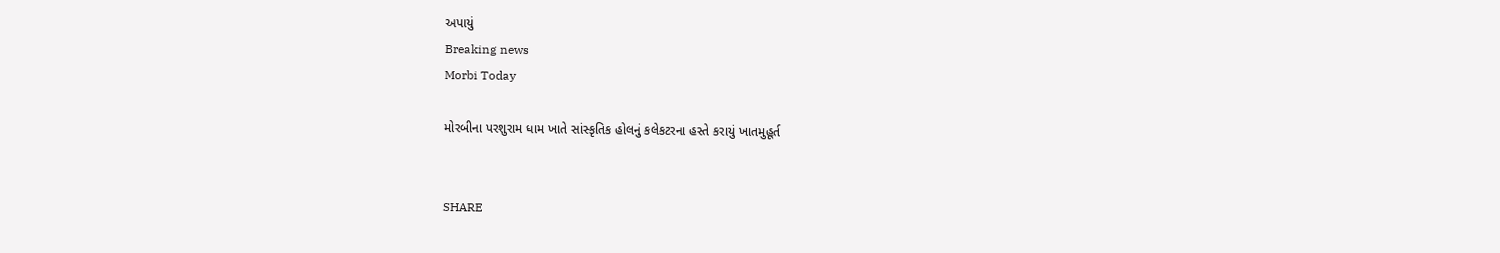અપાયું
Breaking news
Morbi Today

મોરબીના પરશુરામ ધામ ખાતે સાંસ્કૃતિક હોલનું કલેકટરના હસ્તે કરાયું ખાતમુહૂર્ત


SHARE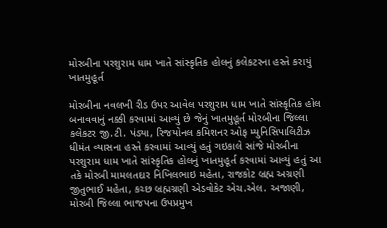મોરબીના પરશુરામ ધામ ખાતે સાંસ્કૃતિક હોલનું કલેકટરના હસ્તે કરાયું ખાતમુહૂર્ત

મોરબીના નવલખી રીડ ઉપર આવેલ પરશુરામ ધામ ખાતે સાંસ્કૃતિક હોલ બનાવવાનું નક્કી કરવામાં આવ્યું છે જેનું ખાતમુહૂર્ત મોરબીના જિલ્લા કલેકટર જી.ટી. પંડ્યા, રિજયોનલ કમિશનર ઓફ મ્યુનિસિપાલિટીઝ ધીમંત વ્યાસના હસ્તે કરવામાં આવ્યું હતું ગઇકાલે સાંજે મોરબીના પરશુરામ ધામ ખાતે સાંસ્કૃતિક હોલનું ખાતમુહૂર્ત કરવામાં આવ્યું હતું આ તકે મોરબી મામલતદાર નિખિલભાઇ મહેતા, રાજકોટ બ્રહ્મ અગ્રણી જીતુભાઈ મહેતા, કચ્છ બ્રહ્મગ્રણી એડવોકેટ એચ.એલ. અજાણી, મોરબી જિલ્લા ભાજપના ઉપપ્રમુખ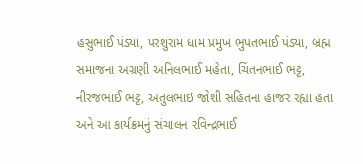હસુભાઈ પંડ્યા, પરશુરામ ધામ પ્રમુખ ભુપતભાઈ પંડ્યા, બ્રહ્મ સમાજના અગ્રણી અનિલભાઈ મહેતા, ચિંતનભાઈ ભટ્ટ, નીરજભાઈ ભટ્ટ, અતુલભાઇ જોશી સહિતના હાજર રહ્યા હતા અને આ કાર્યક્રમનું સંચાલન રવિન્દ્રભાઈ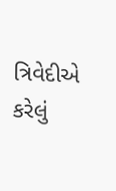ત્રિવેદીએ કરેલું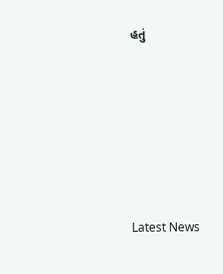હતું







Latest News